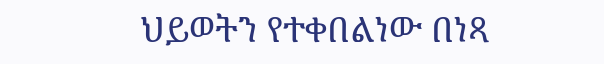ህይወትን የተቀበልነው በነጻ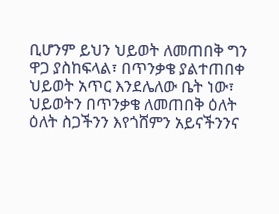ቢሆንም ይህን ህይወት ለመጠበቅ ግን ዋጋ ያስከፍላል፣ በጥንቃቄ ያልተጠበቀ ህይወት አጥር እንደሌለው ቤት ነው፣ ህይወትን በጥንቃቄ ለመጠበቅ ዕለት ዕለት ስጋችንን እየጎሸምን አይናችንንና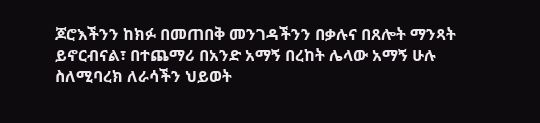ጆሮእችንን ከክፉ በመጠበቅ መንገዳችንን በቃሉና በጸሎት ማንጻት ይኖርብናል፣ በተጨማሪ በአንድ አማኝ በረከት ሌላው አማኝ ሁሉ ስለሚባረክ ለራሳችን ህይወት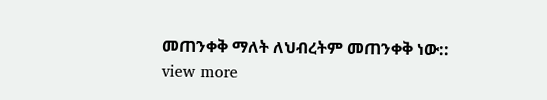መጠንቀቅ ማለት ለህብረትም መጠንቀቅ ነው::
view more